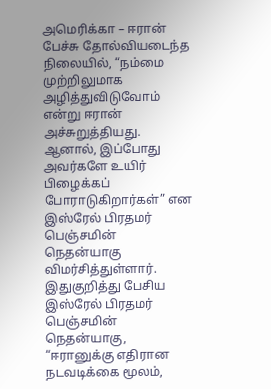அமெரிக்கா – ஈரான் பேச்சு தோல்வியடைந்த நிலையில், “நம்மை முற்றிலுமாக அழித்துவிடுவோம் என்று ஈரான் அச்சுறுத்தியது. ஆனால், இப்போது அவர்களே உயிர் பிழைக்கப் போராடுகிறார்கள்” என இஸ்ரேல் பிரதமர் பெஞ்சமின் நெதன்யாகு விமர்சித்துள்ளார்.
இதுகுறித்து பேசிய இஸ்ரேல் பிரதமர் பெஞ்சமின் நெதன்யாகு,
“ஈரானுக்கு எதிரான நடவடிக்கை மூலம்,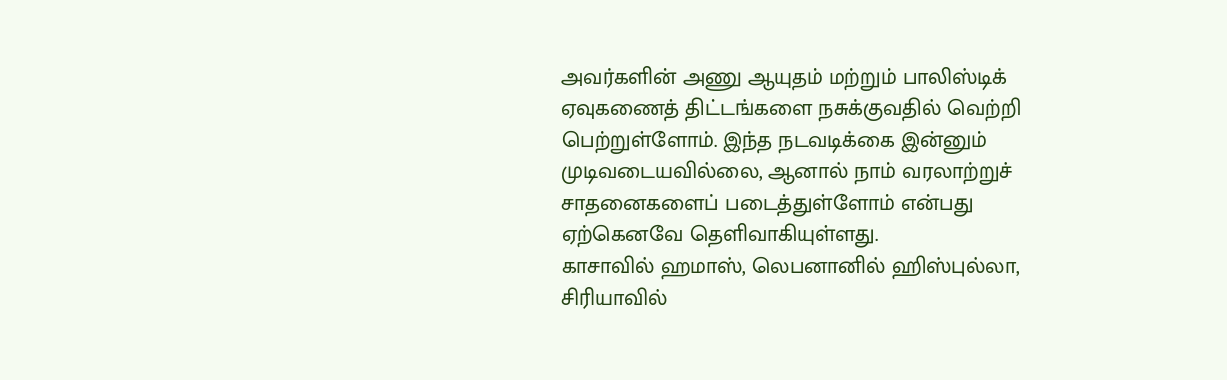அவர்களின் அணு ஆயுதம் மற்றும் பாலிஸ்டிக் ஏவுகணைத் திட்டங்களை நசுக்குவதில் வெற்றி பெற்றுள்ளோம். இந்த நடவடிக்கை இன்னும் முடிவடையவில்லை, ஆனால் நாம் வரலாற்றுச் சாதனைகளைப் படைத்துள்ளோம் என்பது ஏற்கெனவே தெளிவாகியுள்ளது.
காசாவில் ஹமாஸ், லெபனானில் ஹிஸ்புல்லா, சிரியாவில்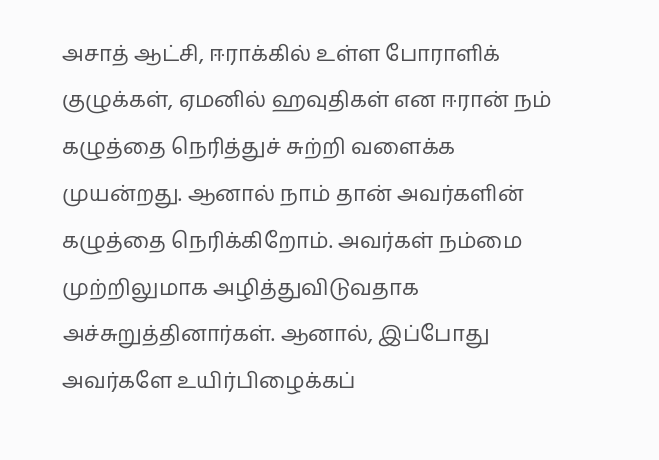அசாத் ஆட்சி, ஈராக்கில் உள்ள போராளிக் குழுக்கள், ஏமனில் ஹவுதிகள் என ஈரான் நம் கழுத்தை நெரித்துச் சுற்றி வளைக்க முயன்றது. ஆனால் நாம் தான் அவர்களின் கழுத்தை நெரிக்கிறோம். அவர்கள் நம்மை முற்றிலுமாக அழித்துவிடுவதாக அச்சுறுத்தினார்கள். ஆனால், இப்போது அவர்களே உயிர்பிழைக்கப்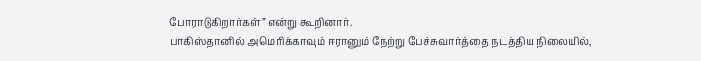போராடுகிறார்கள்” என்று கூறினார்.
பாகிஸ்தானில் அமெரிக்காவும் ஈரானும் நேற்று பேச்சுவார்த்தை நடத்திய நிலையில்,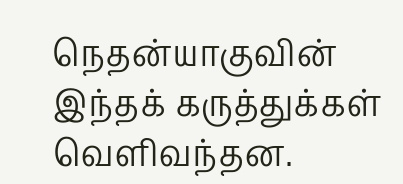நெதன்யாகுவின் இந்தக் கருத்துக்கள் வெளிவந்தன.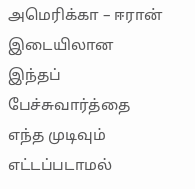அமெரிக்கா – ஈரான் இடையிலான இந்தப் பேச்சுவார்த்தை எந்த முடிவும் எட்டப்படாமல்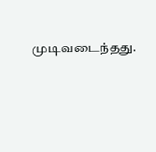முடிவடைந்தது.